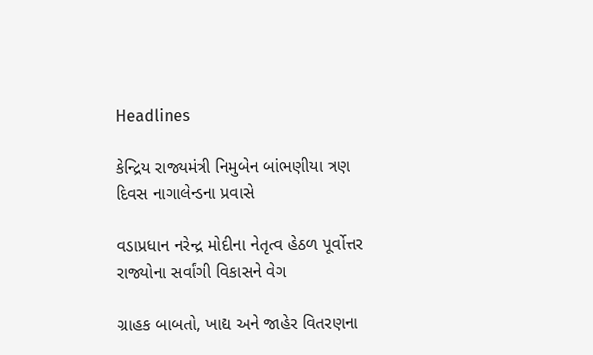Headlines

કેન્દ્રિય રાજ્યમંત્રી નિમુબેન બાંભણીયા ત્રણ દિવસ નાગાલેન્ડના પ્રવાસે

વડાપ્રધાન નરેન્દ્ર મોદીના નેતૃત્વ હેઠળ પૂર્વોત્તર રાજ્યોના સર્વાંગી વિકાસને વેગ

ગ્રાહક બાબતો, ખાદ્ય અને જાહેર વિતરણના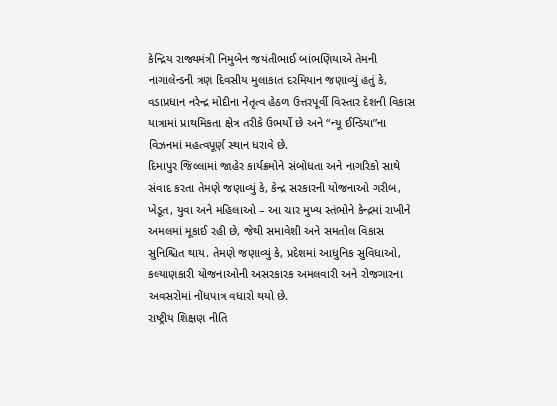કેન્દ્રિય રાજ્યમંત્રી નિમુબેન જયંતીભાઈ બાંભણિયાએ તેમની નાગાલેન્ડની ત્રણ દિવસીય મુલાકાત દરમિયાન જણાવ્યું હતું કે, વડાપ્રધાન નરેન્દ્ર મોદીના નેતૃત્વ હેઠળ ઉત્તરપૂર્વી વિસ્તાર દેશની વિકાસ યાત્રામાં પ્રાથમિકતા ક્ષેત્ર તરીકે ઉભર્યો છે અને “ન્યૂ ઈન્ડિયા”ના વિઝનમાં મહત્વપૂર્ણ સ્થાન ધરાવે છે.
દિમાપુર જિલ્લામાં જાહેર કાર્યક્રમોને સંબોધતા અને નાગરિકો સાથે સંવાદ કરતા તેમણે જણાવ્યું કે, કેન્દ્ર સરકારની યોજનાઓ ગરીબ, ખેડૂત, યુવા અને મહિલાઓ – આ ચાર મુખ્ય સ્તંભોને કેન્દ્રમાં રાખીને અમલમાં મૂકાઈ રહી છે, જેથી સમાવેશી અને સમતોલ વિકાસ સુનિશ્ચિત થાય. તેમણે જણાવ્યું કે, પ્રદેશમાં આધુનિક સુવિધાઓ, કલ્યાણકારી યોજનાઓની અસરકારક અમલવારી અને રોજગારના અવસરોમાં નોંધપાત્ર વધારો થયો છે.
રાષ્ટ્રીય શિક્ષણ નીતિ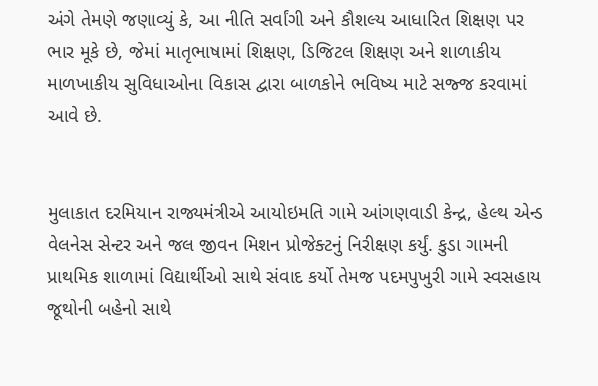અંગે તેમણે જણાવ્યું કે, આ નીતિ સર્વાંગી અને કૌશલ્ય આધારિત શિક્ષણ પર ભાર મૂકે છે, જેમાં માતૃભાષામાં શિક્ષણ, ડિજિટલ શિક્ષણ અને શાળાકીય માળખાકીય સુવિધાઓના વિકાસ દ્વારા બાળકોને ભવિષ્ય માટે સજ્જ કરવામાં આવે છે.


મુલાકાત દરમિયાન રાજ્યમંત્રીએ આયોઇમતિ ગામે આંગણવાડી કેન્દ્ર, હેલ્થ એન્ડ વેલનેસ સેન્ટર અને જલ જીવન મિશન પ્રોજેક્ટનું નિરીક્ષણ કર્યું. કુડા ગામની પ્રાથમિક શાળામાં વિદ્યાર્થીઓ સાથે સંવાદ કર્યો તેમજ પદમપુખુરી ગામે સ્વસહાય જૂથોની બહેનો સાથે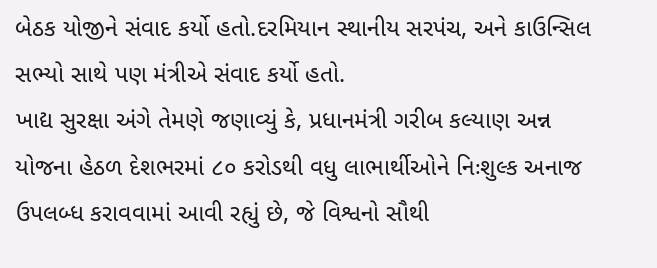બેઠક યોજીને સંવાદ કર્યો હતો.દરમિયાન સ્થાનીય સરપંચ, અને કાઉન્સિલ સભ્યો સાથે પણ મંત્રીએ સંવાદ કર્યો હતો.
ખાદ્ય સુરક્ષા અંગે તેમણે જણાવ્યું કે, પ્રધાનમંત્રી ગરીબ કલ્યાણ અન્ન યોજના હેઠળ દેશભરમાં ૮૦ કરોડથી વધુ લાભાર્થીઓને નિઃશુલ્ક અનાજ ઉપલબ્ધ કરાવવામાં આવી રહ્યું છે, જે વિશ્વનો સૌથી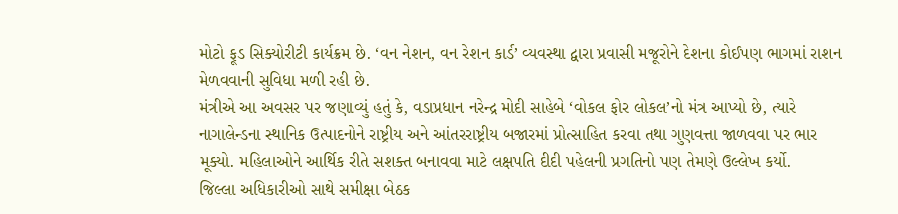મોટો ફૂડ સિક્યોરીટી કાર્યક્રમ છે. ‘વન નેશન, વન રેશન કાર્ડ’ વ્યવસ્થા દ્વારા પ્રવાસી મજૂરોને દેશના કોઈપણ ભાગમાં રાશન મેળવવાની સુવિધા મળી રહી છે.
મંત્રીએ આ અવસર પર જણાવ્યું હતું કે, વડાપ્રધાન નરેન્દ્ર મોદી સાહેબે ‘વોકલ ફોર લોકલ’નો મંત્ર આપ્યો છે, ત્યારે નાગાલેન્ડના સ્થાનિક ઉત્પાદનોને રાષ્ટ્રીય અને આંતરરાષ્ટ્રીય બજારમાં પ્રોત્સાહિત કરવા તથા ગુણવત્તા જાળવવા પર ભાર મૂક્યો. મહિલાઓને આર્થિક રીતે સશક્ત બનાવવા માટે લક્ષપતિ દીદી પહેલની પ્રગતિનો પણ તેમણે ઉલ્લેખ કર્યો.
જિલ્લા અધિકારીઓ સાથે સમીક્ષા બેઠક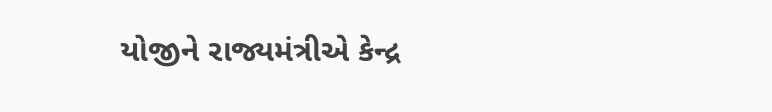યોજીને રાજ્યમંત્રીએ કેન્દ્ર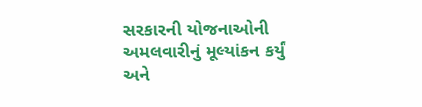સરકારની યોજનાઓની અમલવારીનું મૂલ્યાંકન કર્યું અને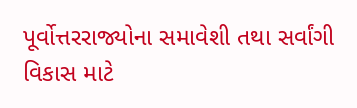પૂર્વોત્તરરાજ્યોના સમાવેશી તથા સર્વાંગી વિકાસ માટે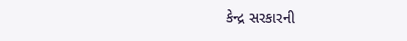કેન્દ્ર સરકારની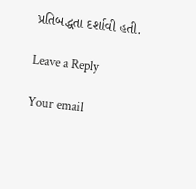પ્રતિબદ્ધતા દર્શાવી હતી.

Leave a Reply

Your email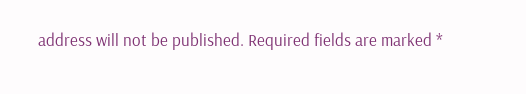address will not be published. Required fields are marked *